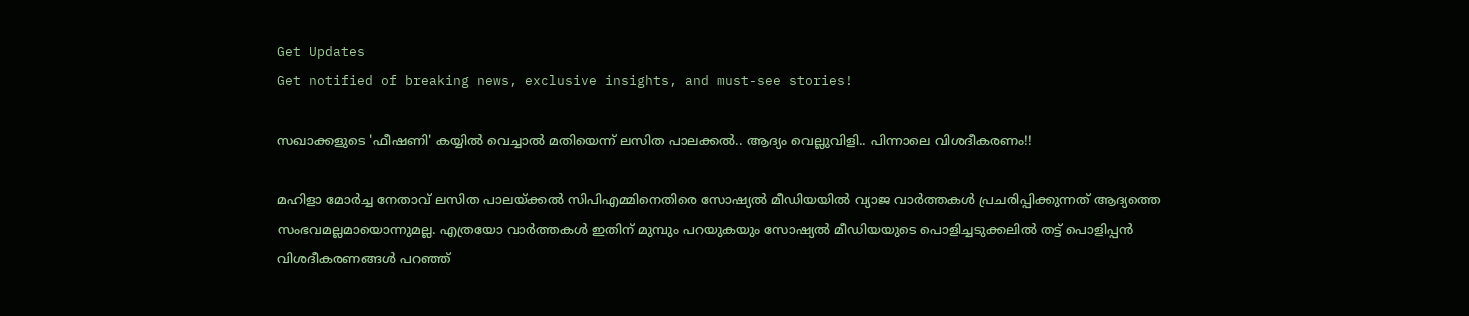Get Updates
Get notified of breaking news, exclusive insights, and must-see stories!

സഖാക്കളുടെ 'ഫീഷണി' കയ്യിൽ വെച്ചാൽ മതിയെന്ന് ലസിത പാലക്കൽ.. ആദ്യം വെല്ലുവിളി.. പിന്നാലെ വിശദീകരണം!!

മഹിളാ മോര്‍ച്ച നേതാവ് ലസിത പാലയ്ക്കല്‍ സിപിഎമ്മിനെതിരെ സോഷ്യല്‍ മീഡിയയില്‍ വ്യാജ വാര്‍ത്തകള്‍ പ്രചരിപ്പിക്കുന്നത് ആദ്യത്തെ സംഭവമല്ലമായൊന്നുമല്ല. എത്രയോ വാര്‍ത്തകള്‍ ഇതിന് മുമ്പും പറയുകയും സോഷ്യല്‍ മീഡിയയുടെ പൊളിച്ചടുക്കലില്‍ തട്ട് പൊളിപ്പന്‍ വിശദീകരണങ്ങള്‍ പറഞ്ഞ്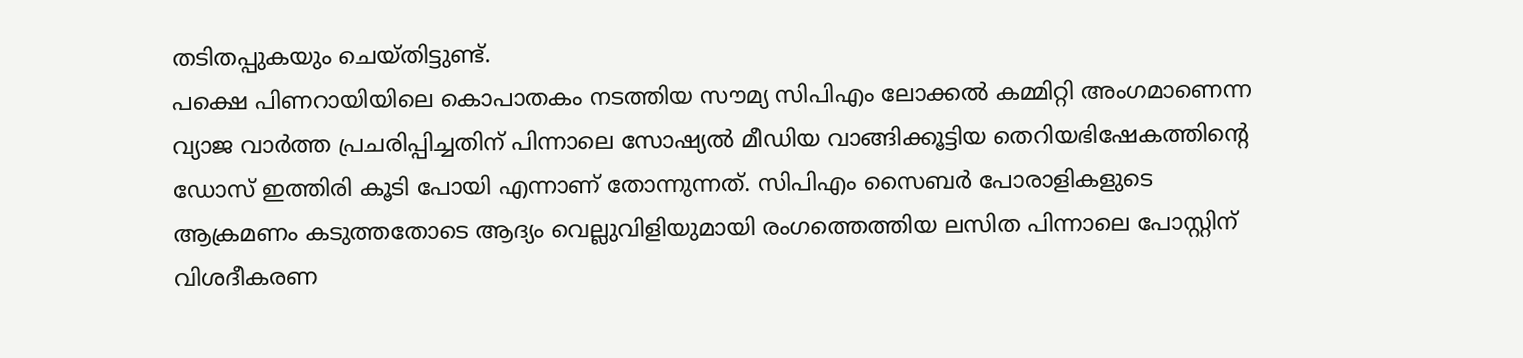തടിതപ്പുകയും ചെയ്തിട്ടുണ്ട്.
പക്ഷെ പിണറായിയിലെ കൊപാതകം നടത്തിയ സൗമ്യ സിപിഎം ലോക്കല്‍ കമ്മിറ്റി അംഗമാണെന്ന വ്യാജ വാര്‍ത്ത പ്രചരിപ്പിച്ചതിന് പിന്നാലെ സോഷ്യല്‍ മീഡിയ വാങ്ങിക്കൂട്ടിയ തെറിയഭിഷേകത്തിന്‍റെ ഡോസ് ഇത്തിരി കൂടി പോയി എന്നാണ് തോന്നുന്നത്. സിപിഎം സൈബര്‍ പോരാളികളുടെ ആക്രമണം കടുത്തതോടെ ആദ്യം വെല്ലുവിളിയുമായി രംഗത്തെത്തിയ ലസിത പിന്നാലെ പോസ്റ്റിന് വിശദീകരണ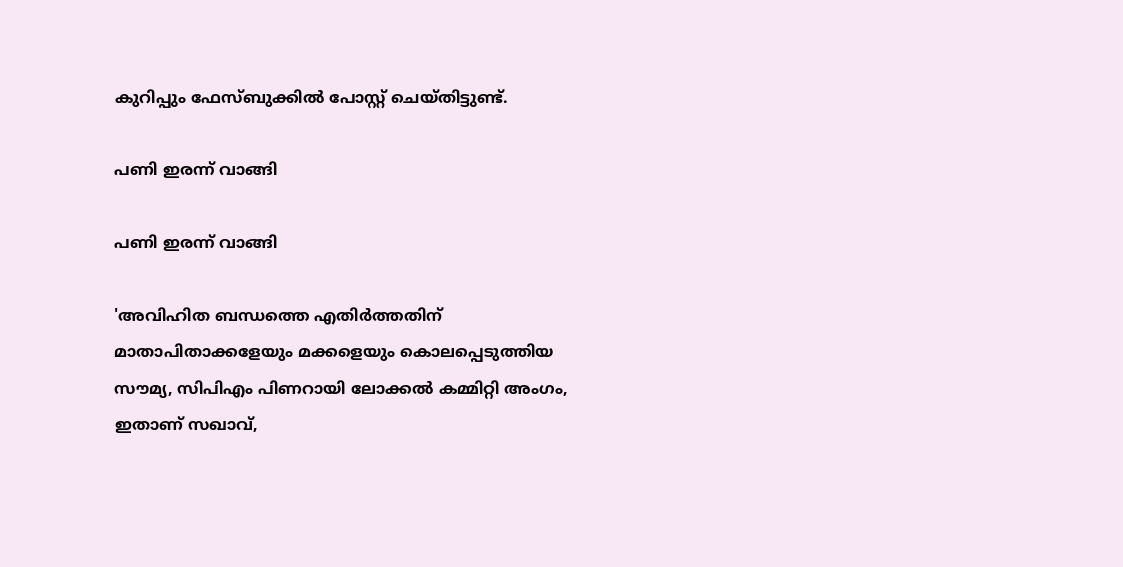കുറിപ്പും ഫേസ്ബുക്കില്‍ പോസ്റ്റ് ചെയ്തിട്ടുണ്ട്.

പണി ഇരന്ന് വാങ്ങി

പണി ഇരന്ന് വാങ്ങി

'അവിഹിത ബന്ധത്തെ എതിര്‍ത്തതിന് മാതാപിതാക്കളേയും മക്കളെയും കൊലപ്പെടുത്തിയ സൗമ്യ, സിപിഎം പിണറായി ലോക്കല്‍ കമ്മിറ്റി അംഗം, ഇതാണ് സഖാവ്,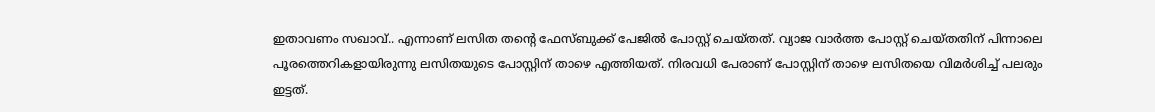ഇതാവണം സഖാവ്.. എന്നാണ് ലസിത തന്‍റെ ഫേസ്ബുക്ക് പേജില്‍ പോസ്റ്റ് ചെയ്തത്. വ്യാജ വാര്‍ത്ത പോസ്റ്റ് ചെയ്തതിന് പിന്നാലെ പൂരത്തെറികളായിരുന്നു ലസിതയുടെ പോസ്റ്റിന് താഴെ എത്തിയത്. നിരവധി പേരാണ് പോസ്റ്റിന് താഴെ ലസിതയെ വിമര്‍ശിച്ച് പലരും ഇട്ടത്.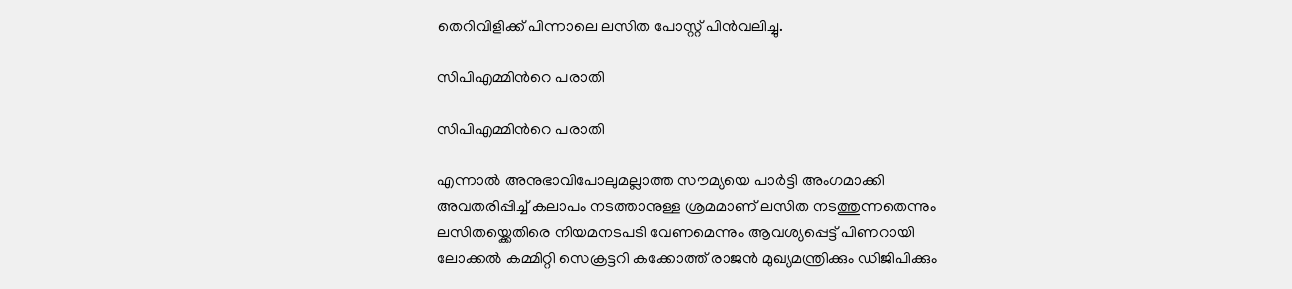തെറിവിളിക്ക് പിന്നാലെ ലസിത പോസ്റ്റ് പിന്‍വലിച്ചു.

സിപിഎമ്മിന്‍റെ പരാതി

സിപിഎമ്മിന്‍റെ പരാതി

എന്നാല്‍ അനുഭാവിപോലുമല്ലാത്ത സൗമ്യയെ പാര്‍ട്ടി അംഗമാക്കി അവതരിപ്പിച്ച് കലാപം നടത്താനുള്ള ശ്രമമാണ് ലസിത നടത്തുന്നതെന്നും ലസിതയ്ക്കെതിരെ നിയമനടപടി വേണമെന്നും ആവശ്യപ്പെട്ട് പിണറായി ലോക്കല്‍ കമ്മിറ്റി സെക്രട്ടറി കക്കോത്ത് രാജന്‍ മുഖ്യമന്ത്രിക്കും ഡിജിപിക്കും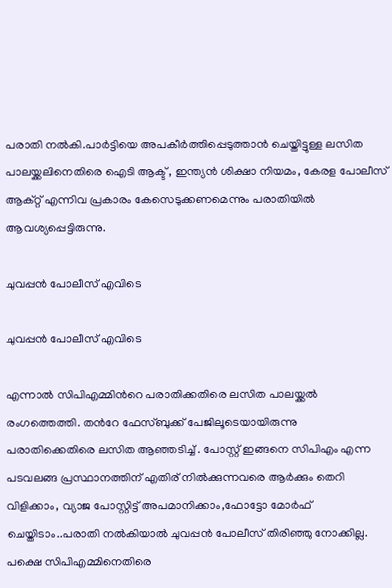പരാതി നല്‍കി.പാര്‍ട്ടിയെ അപകീര്‍ത്തിപ്പെടുത്താന്‍ ചെയ്തിട്ടുള്ള ലസിത പാലയ്ക്കലിനെതിരെ ഐടി ആക്ട് , ഇന്ത്യന്‍ ശിക്ഷാ നിയമം, കേരള പോലീസ് ആക്റ്റ് എന്നിവ പ്രകാരം കേസെടുക്കണമെന്നും പരാതിയില്‍ ആവശ്യപ്പെട്ടിരുന്നു.

ചുവപ്പന്‍ പോലീസ് എവിടെ

ചുവപ്പന്‍ പോലീസ് എവിടെ

എന്നാല്‍ സിപിഎമ്മിന്‍റെ പരാതിക്കതിരെ ലസിത പാലയ്ക്കല്‍ രംഗത്തെത്തി. തന്‍റേ ഫേസ്ബുക്ക് പേജിലൂടെയായിരുന്നു പരാതിക്കെതിരെ ലസിത ആഞ്ഞടിച്ച് . പോസ്റ്റ് ഇങ്ങനെ സിപിഎം എന്ന പടവലങ്ങ പ്രസ്ഥാനത്തിന് എതിര് നിൽക്കുന്നവരെ ആർക്കും തെറി വിളിക്കാം, വ്യാജ പോസ്റ്റിട്ട് അപമാനിക്കാം,ഫോട്ടോ മോർഫ് ചെയ്തിടാം..പരാതി നൽകിയാൽ ചുവപ്പൻ പോലീസ് തിരിഞ്ഞു നോക്കില്ല. പക്ഷെ സിപിഎമ്മിനെതിരെ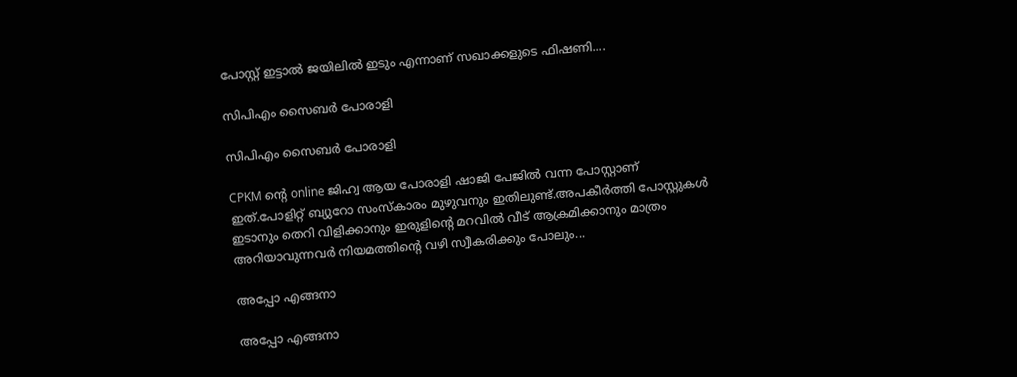പോസ്റ്റ് ഇട്ടാൽ ജയിലിൽ ഇടും എന്നാണ് സഖാക്കളുടെ ഫിഷണി....

സിപിഎം സൈബര്‍ പോരാളി

സിപിഎം സൈബര്‍ പോരാളി

CPKM ന്റെ online ജിഹ്വ ആയ പോരാളി ഷാജി പേജിൽ വന്ന പോസ്റ്റാണ് ഇത്.പോളിറ്റ് ബ്യുറോ സംസ്കാരം മുഴുവനും ഇതിലുണ്ട്.അപകീർത്തി പോസ്റ്റുകൾ ഇടാനും തെറി വിളിക്കാനും ഇരുളിന്റെ മറവിൽ വീട് ആക്രമിക്കാനും മാത്രം അറിയാവുന്നവർ നിയമത്തിന്റെ വഴി സ്വീകരിക്കും പോലും...

അപ്പോ എങ്ങനാ

അപ്പോ എങ്ങനാ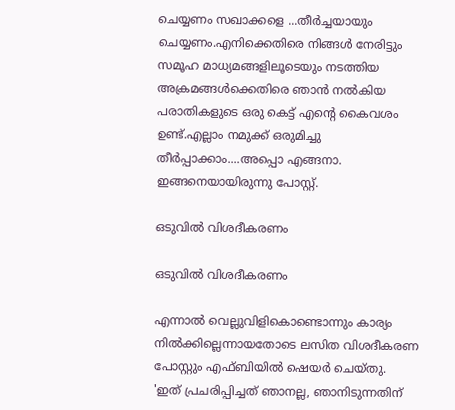ചെയ്യണം സഖാക്കളെ ...തീർച്ചയായും ചെയ്യണം.എനിക്കെതിരെ നിങ്ങൾ നേരിട്ടും സമൂഹ മാധ്യമങ്ങളിലൂടെയും നടത്തിയ അക്രമങ്ങൾക്കെതിരെ ഞാൻ നൽകിയ പരാതികളുടെ ഒരു കെട്ട് എന്റെ കൈവശം ഉണ്ട്.എല്ലാം നമുക്ക് ഒരുമിച്ചു തീർപ്പാക്കാം....അപ്പൊ എങ്ങനാ. ഇങ്ങനെയായിരുന്നു പോസ്റ്റ്.

ഒടുവില്‍ വിശദീകരണം

ഒടുവില്‍ വിശദീകരണം

എന്നാല്‍ വെല്ലുവിളികൊണ്ടൊന്നും കാര്യം നില്‍ക്കില്ലെന്നായതോടെ ലസിത വിശദീകരണ പോസ്റ്റും എഫ്ബിയില്‍ ഷെയര്‍ ചെയ്തു.
'ഇത് പ്രചരിപ്പിച്ചത് ഞാനല്ല, ഞാനിടുന്നതിന്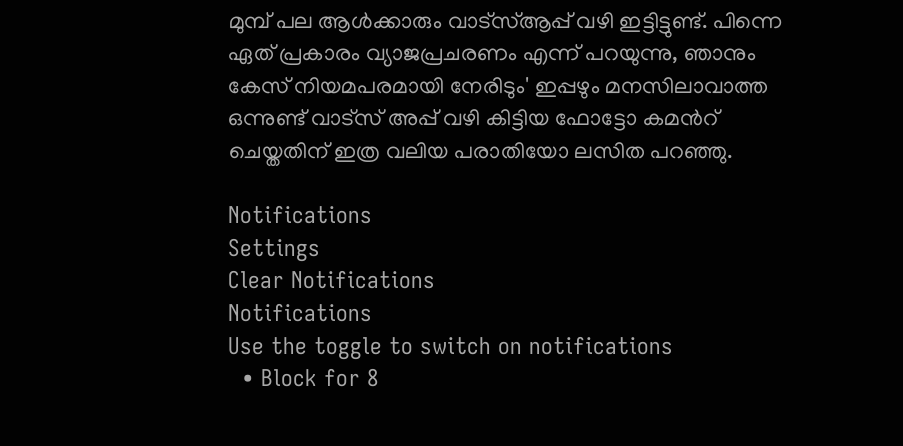മുമ്പ് പല ആള്‍ക്കാരും വാട്സ്ആപ്പ് വഴി ഇട്ടിട്ടുണ്ട്. പിന്നെ ഏത് പ്രകാരം വ്യാജപ്രചരണം എന്ന് പറയുന്നു, ഞാനും കേസ് നിയമപരമായി നേരിടും' ഇപ്പഴും മനസിലാവാത്ത ഒന്നുണ്ട് വാട്സ് അപ്പ് വഴി കിട്ടിയ ഫോട്ടോ കമൻറ് ചെയ്തതിന് ഇത്ര വലിയ പരാതിയോ ലസിത പറഞ്ഞു.

Notifications
Settings
Clear Notifications
Notifications
Use the toggle to switch on notifications
  • Block for 8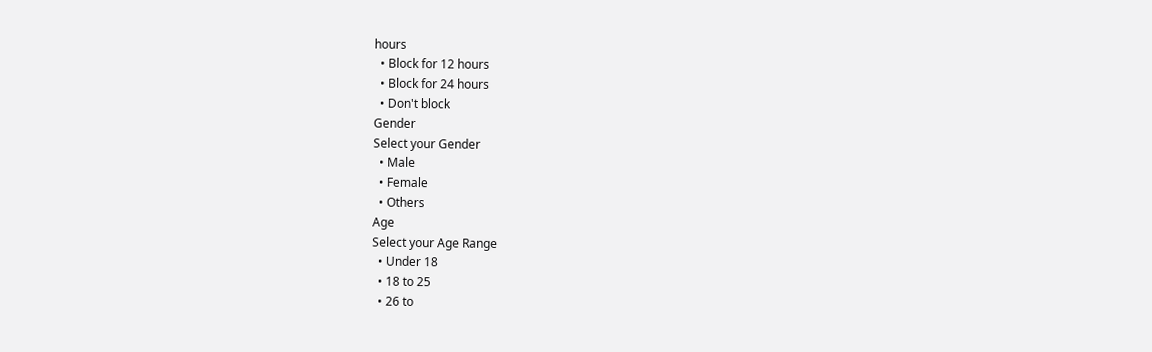hours
  • Block for 12 hours
  • Block for 24 hours
  • Don't block
Gender
Select your Gender
  • Male
  • Female
  • Others
Age
Select your Age Range
  • Under 18
  • 18 to 25
  • 26 to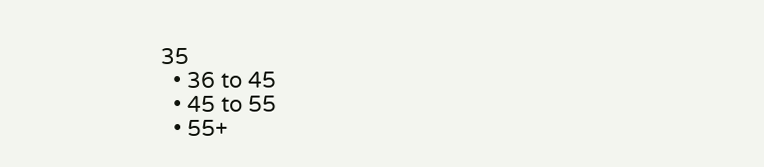35
  • 36 to 45
  • 45 to 55
  • 55+